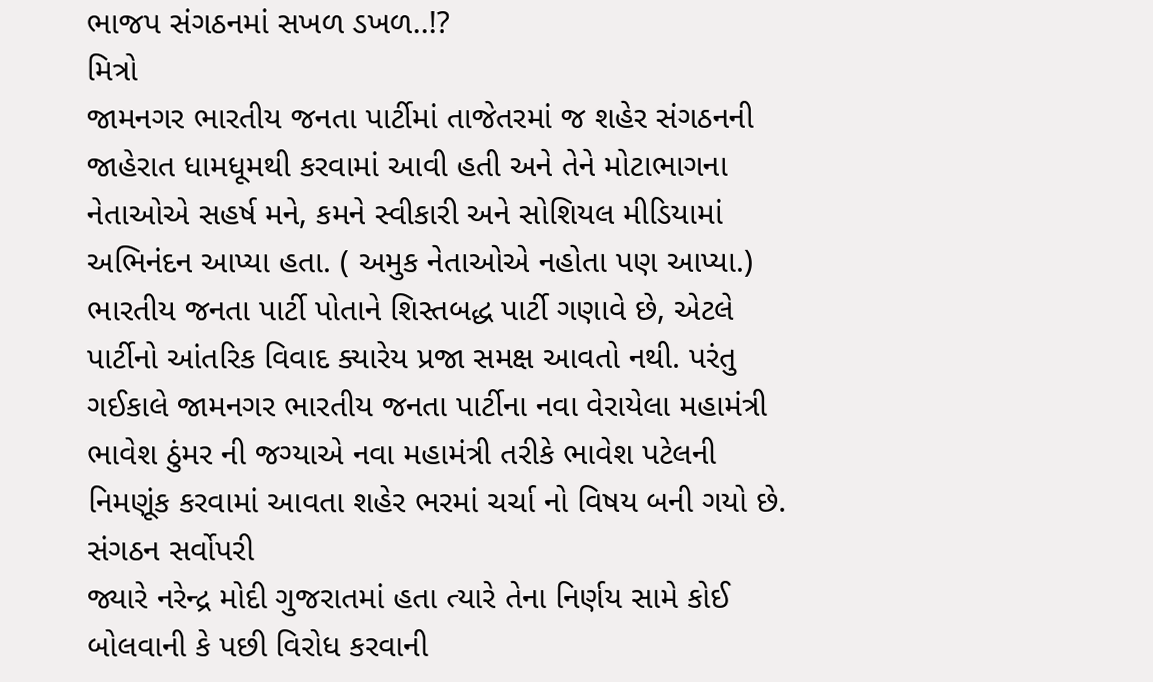ભાજપ સંગઠનમાં સખળ ડખળ..!?
મિત્રો
જામનગર ભારતીય જનતા પાર્ટીમાં તાજેતરમાં જ શહેર સંગઠનની જાહેરાત ધામધૂમથી કરવામાં આવી હતી અને તેને મોટાભાગના નેતાઓએ સહર્ષ મને, કમને સ્વીકારી અને સોશિયલ મીડિયામાં અભિનંદન આપ્યા હતા. ( અમુક નેતાઓએ નહોતા પણ આપ્યા.)
ભારતીય જનતા પાર્ટી પોતાને શિસ્તબદ્ધ પાર્ટી ગણાવે છે, એટલે પાર્ટીનો આંતરિક વિવાદ ક્યારેય પ્રજા સમક્ષ આવતો નથી. પરંતુ ગઈકાલે જામનગર ભારતીય જનતા પાર્ટીના નવા વેરાયેલા મહામંત્રી ભાવેશ ઠુંમર ની જગ્યાએ નવા મહામંત્રી તરીકે ભાવેશ પટેલની નિમણૂંક કરવામાં આવતા શહેર ભરમાં ચર્ચા નો વિષય બની ગયો છે.
સંગઠન સર્વોપરી
જ્યારે નરેન્દ્ર મોદી ગુજરાતમાં હતા ત્યારે તેના નિર્ણય સામે કોઈ બોલવાની કે પછી વિરોધ કરવાની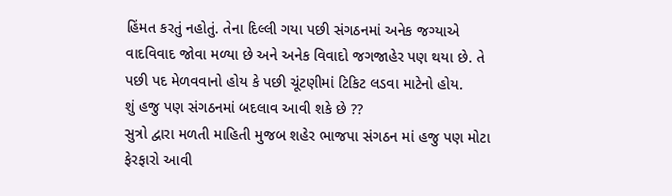હિંમત કરતું નહોતું. તેના દિલ્લી ગયા પછી સંગઠનમાં અનેક જગ્યાએ વાદવિવાદ જોવા મળ્યા છે અને અનેક વિવાદો જગજાહેર પણ થયા છે. તે પછી પદ મેળવવાનો હોય કે પછી ચૂંટણીમાં ટિકિટ લડવા માટેનો હોય.
શું હજુ પણ સંગઠનમાં બદલાવ આવી શકે છે ??
સુત્રો દ્વારા મળતી માહિતી મુજબ શહેર ભાજપા સંગઠન માં હજુ પણ મોટા ફેરફારો આવી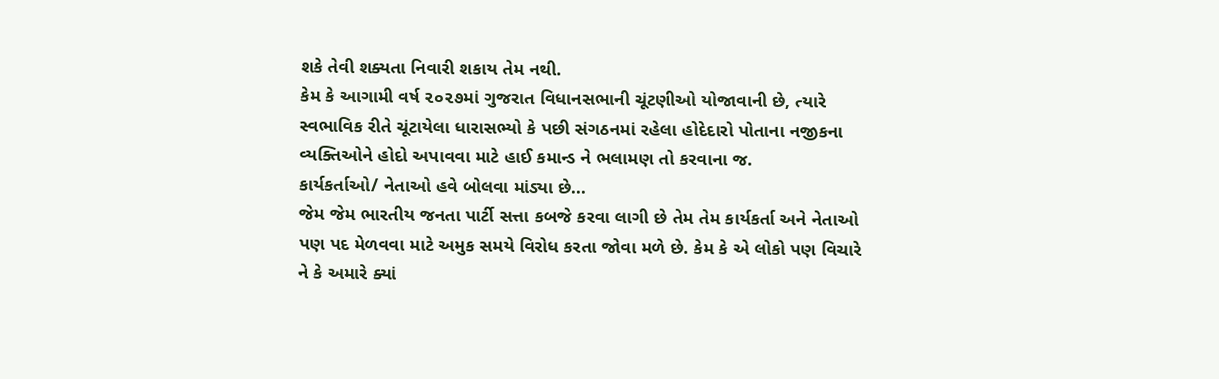શકે તેવી શક્યતા નિવારી શકાય તેમ નથી.
કેમ કે આગામી વર્ષ ૨૦૨૭માં ગુજરાત વિધાનસભાની ચૂંટણીઓ યોજાવાની છે, ત્યારે સ્વભાવિક રીતે ચૂંટાયેલા ધારાસભ્યો કે પછી સંગઠનમાં રહેલા હોદેદારો પોતાના નજીકના વ્યક્તિઓને હોદો અપાવવા માટે હાઈ કમાન્ડ ને ભલામણ તો કરવાના જ.
કાર્યકર્તાઓ/ નેતાઓ હવે બોલવા માંડ્યા છે...
જેમ જેમ ભારતીય જનતા પાર્ટી સત્તા કબજે કરવા લાગી છે તેમ તેમ કાર્યકર્તા અને નેતાઓ પણ પદ મેળવવા માટે અમુક સમયે વિરોધ કરતા જોવા મળે છે. કેમ કે એ લોકો પણ વિચારે ને કે અમારે ક્યાં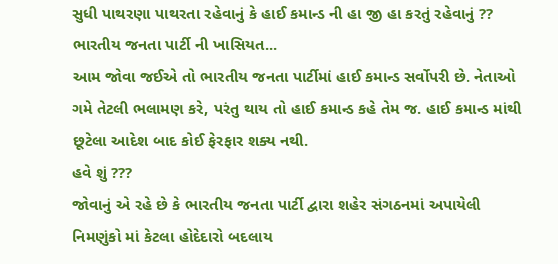સુધી પાથરણા પાથરતા રહેવાનું કે હાઈ કમાન્ડ ની હા જી હા કરતું રહેવાનું ??
ભારતીય જનતા પાર્ટી ની ખાસિયત...
આમ જોવા જઈએ તો ભારતીય જનતા પાર્ટીમાં હાઈ કમાન્ડ સર્વોપરી છે. નેતાઓ ગમે તેટલી ભલામણ કરે, પરંતુ થાય તો હાઈ કમાન્ડ કહે તેમ જ. હાઈ કમાન્ડ માંથી છૂટેલા આદેશ બાદ કોઈ ફેરફાર શક્ય નથી.
હવે શું ???
જોવાનું એ રહે છે કે ભારતીય જનતા પાર્ટી દ્વારા શહેર સંગઠનમાં અપાયેલી નિમણુંકો માં કેટલા હોદેદારો બદલાય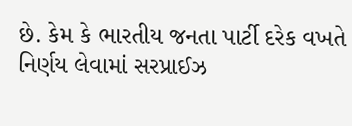છે. કેમ કે ભારતીય જનતા પાર્ટી દરેક વખતે નિર્ણય લેવામાં સરપ્રાઈઝ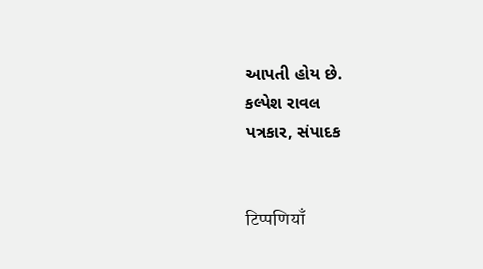આપતી હોય છે.
કલ્પેશ રાવલ
પત્રકાર, સંપાદક


टिप्पणियाँ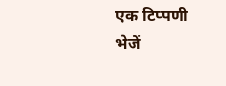एक टिप्पणी भेजें